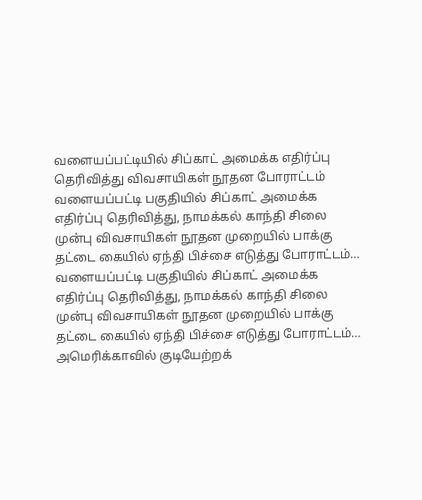வளையப்பட்டியில் சிப்காட் அமைக்க எதிர்ப்பு தெரிவித்து விவசாயிகள் நூதன போராட்டம்
வளையப்பட்டி பகுதியில் சிப்காட் அமைக்க எதிர்ப்பு தெரிவித்து, நாமக்கல் காந்தி சிலை முன்பு விவசாயிகள் நூதன முறையில் பாக்கு தட்டை கையில் ஏந்தி பிச்சை எடுத்து போராட்டம்…
வளையப்பட்டி பகுதியில் சிப்காட் அமைக்க எதிர்ப்பு தெரிவித்து, நாமக்கல் காந்தி சிலை முன்பு விவசாயிகள் நூதன முறையில் பாக்கு தட்டை கையில் ஏந்தி பிச்சை எடுத்து போராட்டம்…
அமெரிக்காவில் குடியேற்றக்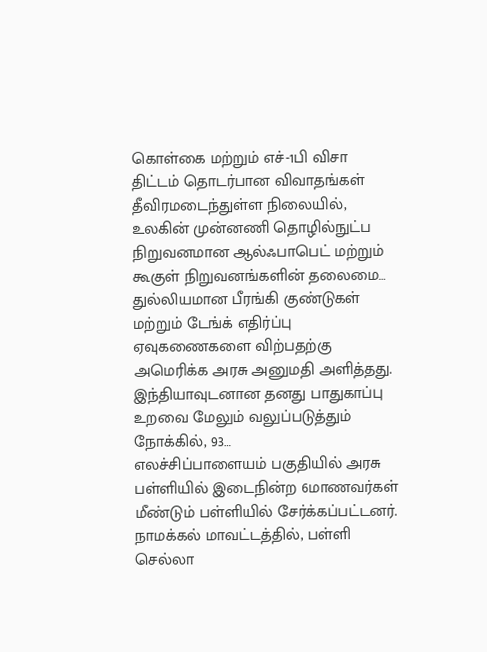கொள்கை மற்றும் எச்-1பி விசா திட்டம் தொடர்பான விவாதங்கள் தீவிரமடைந்துள்ள நிலையில், உலகின் முன்னணி தொழில்நுட்ப நிறுவனமான ஆல்ஃபாபெட் மற்றும் கூகுள் நிறுவனங்களின் தலைமை…
துல்லியமான பீரங்கி குண்டுகள் மற்றும் டேங்க் எதிர்ப்பு ஏவுகணைகளை விற்பதற்கு அமெரிக்க அரசு அனுமதி அளித்தது. இந்தியாவுடனான தனது பாதுகாப்பு உறவை மேலும் வலுப்படுத்தும் நோக்கில், 93…
எலச்சிப்பாளையம் பகுதியில் அரசு பள்ளியில் இடைநின்ற 6மாணவர்கள் மீண்டும் பள்ளியில் சேர்க்கப்பட்டனர். நாமக்கல் மாவட்டத்தில், பள்ளி செல்லா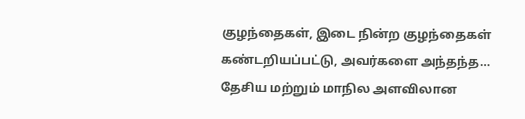குழந்தைகள், இடை நின்ற குழந்தைகள் கண்டறியப்பட்டு, அவர்களை அந்தந்த…
தேசிய மற்றும் மாநில அளவிலான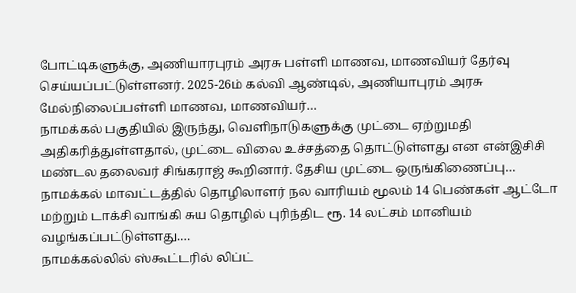போட்டிகளுக்கு, அணியாரபுரம் அரசு பள்ளி மாணவ, மாணவியர் தேர்வு செய்யப்பட்டுள்ளனர். 2025-26ம் கல்வி ஆண்டில், அணியாபுரம் அரசு மேல்நிலைப்பள்ளி மாணவ, மாணவியர்…
நாமக்கல் பகுதியில் இருந்து, வெளிநாடுகளுக்கு முட்டை ஏற்றுமதி அதிகரித்துள்ளதால், முட்டை விலை உச்சத்தை தொட்டுள்ளது என என்இசிசி மண்டல தலைவர் சிங்கராஜ் கூறினார். தேசிய முட்டை ஒருங்கிணைப்பு…
நாமக்கல் மாவட்டத்தில் தொழிலாளர் நல வாரியம் மூலம் 14 பெண்கள் ஆட்டோ மற்றும் டாக்சி வாங்கி சுய தொழில் புரிந்திட ரூ. 14 லட்சம் மானியம் வழங்கப்பட்டுள்ளது.…
நாமக்கல்லில் ஸ்கூட்டரில் லிப்ட்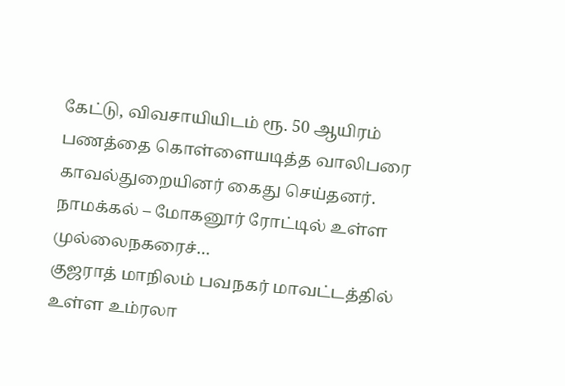கேட்டு, விவசாயியிடம் ரூ. 50 ஆயிரம் பணத்தை கொள்ளையடித்த வாலிபரை காவல்துறையினர் கைது செய்தனர். நாமக்கல் – மோகனூர் ரோட்டில் உள்ள முல்லைநகரைச்…
குஜராத் மாநிலம் பவநகர் மாவட்டத்தில் உள்ள உம்ரலா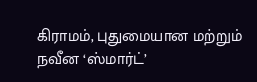கிராமம், புதுமையான மற்றும் நவீன ‘ஸ்மார்ட்’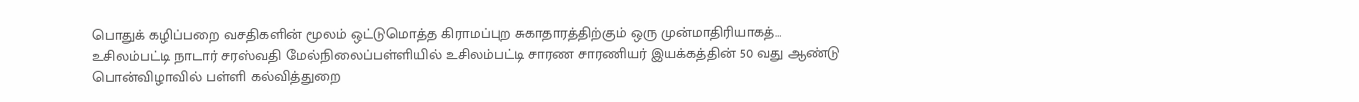பொதுக் கழிப்பறை வசதிகளின் மூலம் ஒட்டுமொத்த கிராமப்புற சுகாதாரத்திற்கும் ஒரு முன்மாதிரியாகத்…
உசிலம்பட்டி நாடார் சரஸ்வதி மேல்நிலைப்பள்ளியில் உசிலம்பட்டி சாரண சாரணியர் இயக்கத்தின் 50 வது ஆண்டு பொன்விழாவில் பள்ளி கல்வித்துறை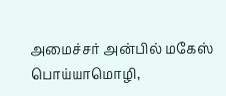அமைச்சர் அன்பில் மகேஸ் பொய்யாமொழி,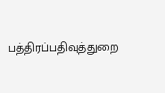பத்திரப்பதிவுத்துறை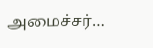அமைச்சர்…